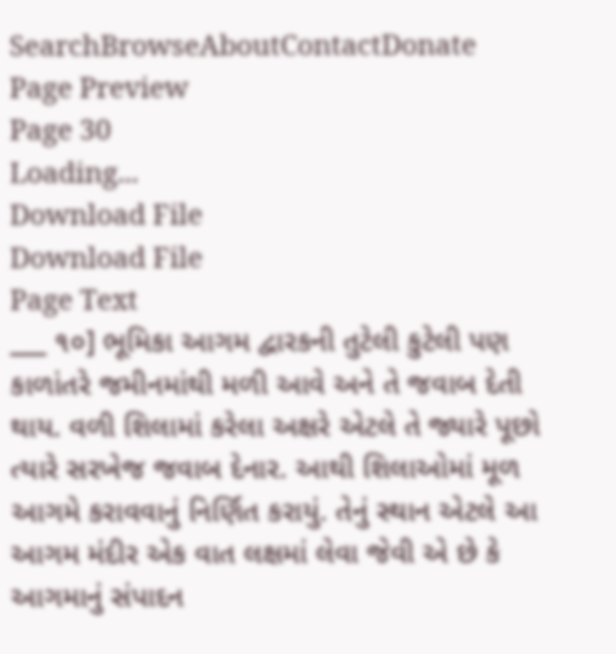SearchBrowseAboutContactDonate
Page Preview
Page 30
Loading...
Download File
Download File
Page Text
___ ૧૦] ભૂમિકા આગમ દ્વારકની તુટેલી કુટેલી પણ કાળાંતરે જમીનમાંથી મળી આવે અને તે જવાબ દેતી થાય. વળી શિલામાં કરેલા અક્ષરે એટલે તે જ્યારે પૂછો ત્યારે સરખેજ જવાબ દેનાર. આથી શિલાઓમાં મૂળ આગમે કરાવવાનું નિર્ણિત કરાયું. તેનું સ્થાન એટલે આ આગમ મંદીર એક વાત લક્ષમાં લેવા જેવી એ છે કે આગમાનું સંપાદન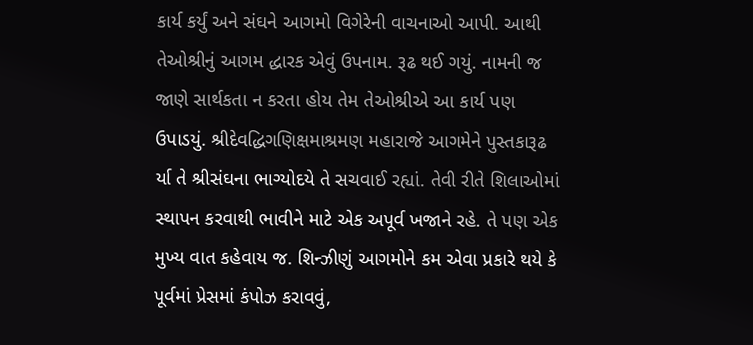કાર્ય કર્યું અને સંઘને આગમો વિગેરેની વાચનાઓ આપી. આથી તેઓશ્રીનું આગમ દ્ધારક એવું ઉપનામ. રૂઢ થઈ ગયું. નામની જ જાણે સાર્થકતા ન કરતા હોય તેમ તેઓશ્રીએ આ કાર્ય પણ ઉપાડયું. શ્રીદેવદ્ધિગણિક્ષમાશ્રમણ મહારાજે આગમેને પુસ્તકારૂઢ ર્યા તે શ્રીસંઘના ભાગ્યોદયે તે સચવાઈ રહ્યાં. તેવી રીતે શિલાઓમાં સ્થાપન કરવાથી ભાવીને માટે એક અપૂર્વ ખજાને રહે. તે પણ એક મુખ્ય વાત કહેવાય જ. શિન્ઝીણું આગમોને કમ એવા પ્રકારે થયે કે પૂર્વમાં પ્રેસમાં કંપોઝ કરાવવું,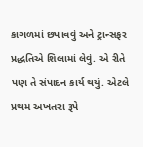કાગળમાં છપાવવું અને ટ્રાન્સફર પ્રદ્ધતિએ શિલામાં લેવું. એ રીતે પણ તે સંપાદન કાર્ય થયું. એટલે પ્રથમ અખતરા રૂપે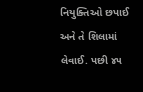નિયુક્તિઓ છપાઈ અને તે શિલામાં લેવાઈ. પછી ૪૫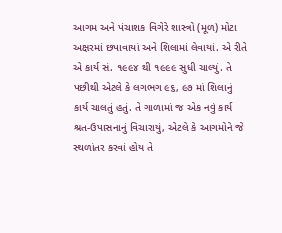આગમ અને પંચાશક વિગેરે શાસ્ત્રો (મૂળ) મોટા અક્ષરમાં છપાવાયાં અને શિલામાં લેવાયાં. એ રીતે એ કાર્ય સં. ૧૯૯૪ થી ૧૯૯૯ સુધી ચાલ્યું. તે પછીથી એટલે કે લગભગ ૯૬, ૯૭ માં શિલાનું કાર્ય ચાલતું હતું. તે ગાળામાં જ એક નવું કાર્ય શ્રત-ઉપાસનાનું વિચારાયું, એટલે કે આગમોને જે સ્થળાંતર કરવાં હોય તે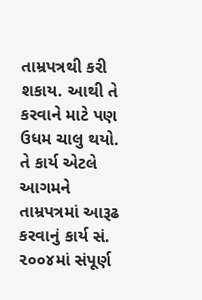તામ્રપત્રથી કરી શકાય. આથી તે કરવાને માટે પણ ઉધમ ચાલુ થયો. તે કાર્ય એટલે આગમને તામ્રપત્રમાં આરૂઢ કરવાનું કાર્ય સં. ૨૦૦૪માં સંપૂર્ણ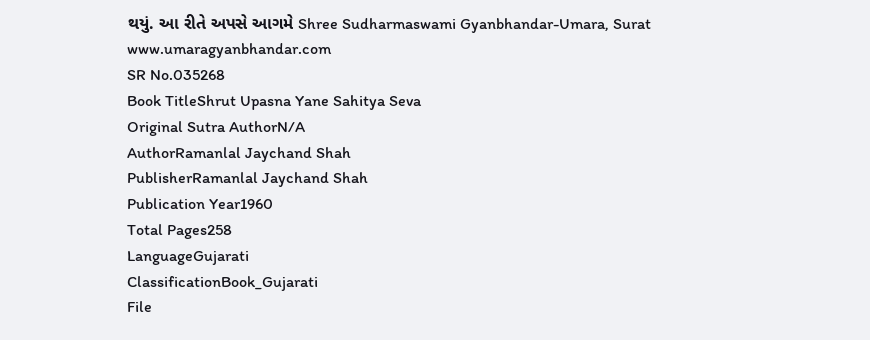થયું. આ રીતે અપસે આગમે Shree Sudharmaswami Gyanbhandar-Umara, Surat www.umaragyanbhandar.com
SR No.035268
Book TitleShrut Upasna Yane Sahitya Seva
Original Sutra AuthorN/A
AuthorRamanlal Jaychand Shah
PublisherRamanlal Jaychand Shah
Publication Year1960
Total Pages258
LanguageGujarati
ClassificationBook_Gujarati
File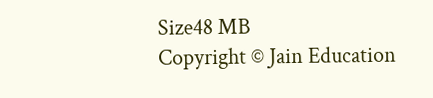Size48 MB
Copyright © Jain Education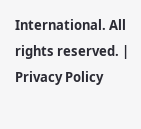International. All rights reserved. | Privacy Policy